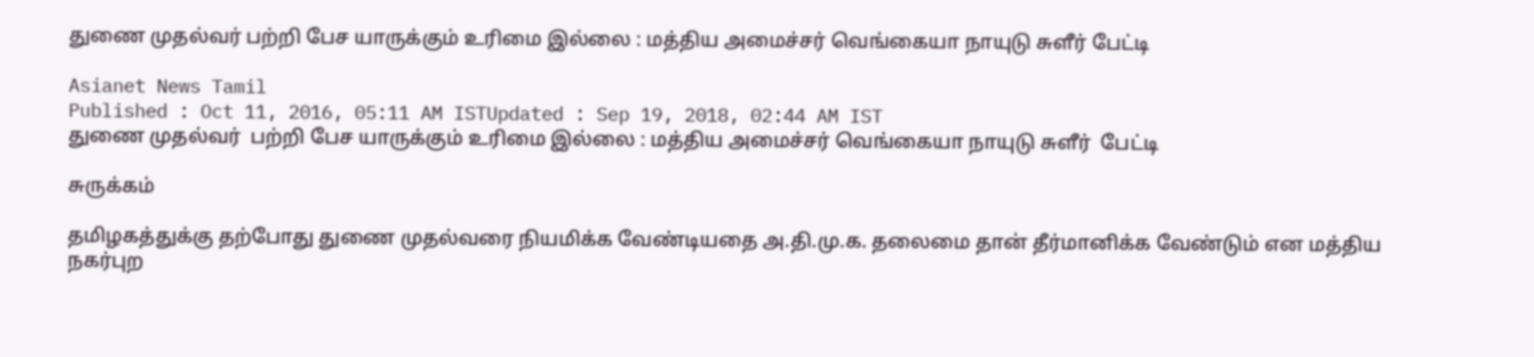துணை முதல்வர் பற்றி பேச யாருக்கும் உரிமை இல்லை : மத்திய அமைச்சர் வெங்கையா நாயுடு சுளீர் பேட்டி

Asianet News Tamil
Published : Oct 11, 2016, 05:11 AM ISTUpdated : Sep 19, 2018, 02:44 AM IST
துணை முதல்வர்  பற்றி பேச யாருக்கும் உரிமை இல்லை : மத்திய அமைச்சர் வெங்கையா நாயுடு சுளீர்  பேட்டி

சுருக்கம்

தமிழகத்துக்கு தற்போது துணை முதல்வரை நியமிக்க வேண்டியதை அ.தி.மு.க. தலைமை தான் தீர்மானிக்க வேண்டும் என மத்திய நகர்புற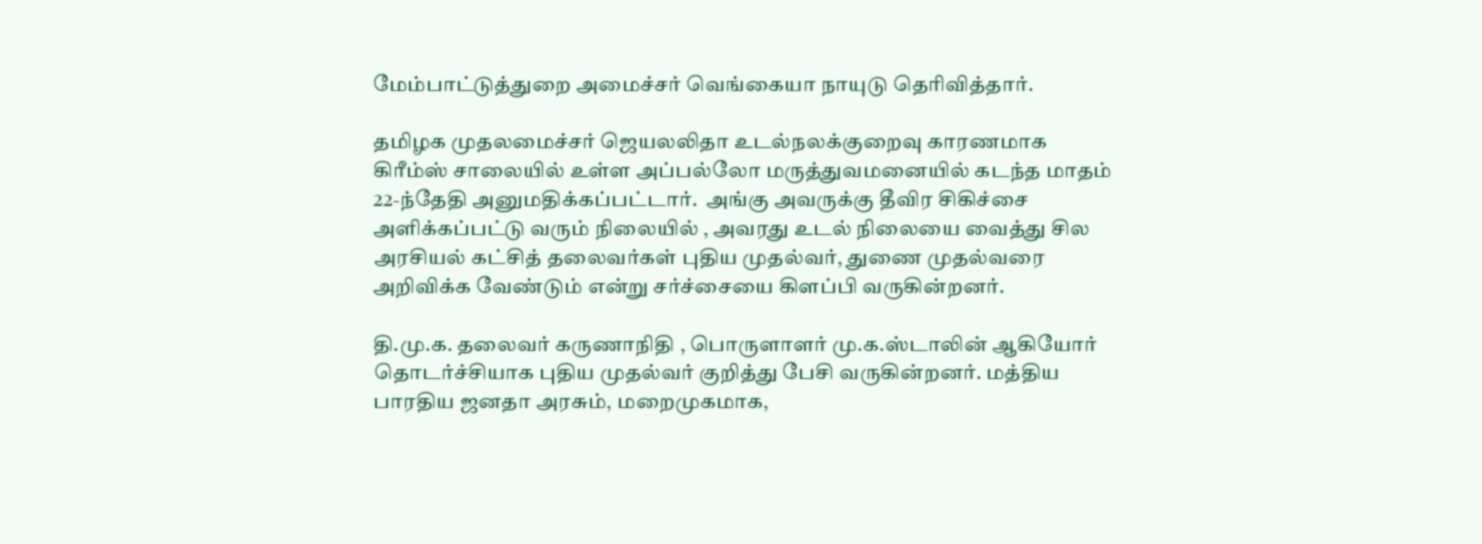மேம்பாட்டுத்துறை அமைச்சர் வெங்கையா நாயுடு தெரிவித்தார்.

தமிழக முதலமைச்சர் ஜெயலலிதா உடல்நலக்குறைவு காரணமாக கிரீம்ஸ் சாலையில் உள்ள அப்பல்லோ மருத்துவமனையில் கடந்த மாதம் 22-ந்தேதி அனுமதிக்கப்பட்டார்.  அங்கு அவருக்கு தீவிர சிகிச்சை அளிக்கப்பட்டு வரும் நிலையில் , அவரது உடல் நிலையை வைத்து சில அரசியல் கட்சித் தலைவர்கள் புதிய முதல்வர், துணை முதல்வரை அறிவிக்க வேண்டும் என்று சர்ச்சையை கிளப்பி வருகின்றனர்.

தி.மு.க. தலைவர் கருணாநிதி , பொருளாளர் மு.க.ஸ்டாலின் ஆகியோர் தொடர்ச்சியாக புதிய முதல்வர் குறித்து பேசி வருகின்றனர். மத்திய பாரதிய ஜனதா அரசும், மறைமுகமாக,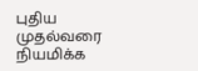புதிய முதல்வரை நியமிக்க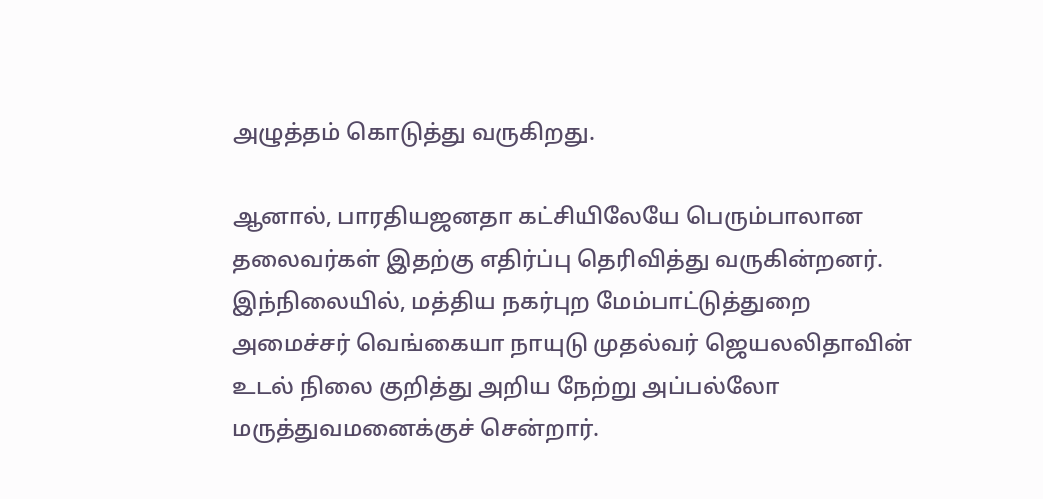அழுத்தம் கொடுத்து வருகிறது.

ஆனால், பாரதியஜனதா கட்சியிலேயே பெரும்பாலான தலைவர்கள் இதற்கு எதிர்ப்பு தெரிவித்து வருகின்றனர். இந்நிலையில், மத்திய நகர்புற மேம்பாட்டுத்துறை அமைச்சர் வெங்கையா நாயுடு முதல்வர் ஜெயலலிதாவின் உடல் நிலை குறித்து அறிய நேற்று அப்பல்லோ மருத்துவமனைக்குச் சென்றார்.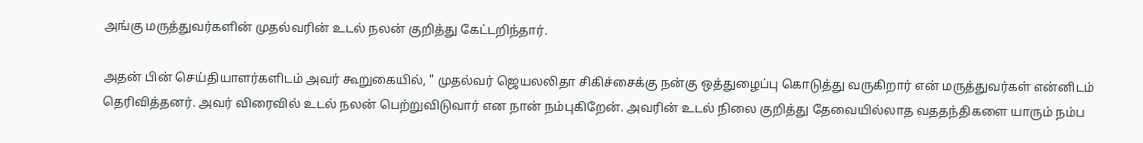அங்கு மருத்துவர்களின் முதல்வரின் உடல் நலன் குறித்து கேட்டறிந்தார்.

அதன் பின் செய்தியாளர்களிடம் அவர் கூறுகையில், " முதல்வர் ஜெயலலிதா சிகிச்சைக்கு நன்கு ஒத்துழைப்பு கொடுத்து வருகிறார் என் மருத்துவர்கள் என்னிடம் தெரிவித்தனர். அவர் விரைவில் உடல் நலன் பெற்றுவிடுவார் என நான் நம்புகிறேன். அவரின் உடல் நிலை குறித்து தேவையில்லாத வததந்திகளை யாரும் நம்ப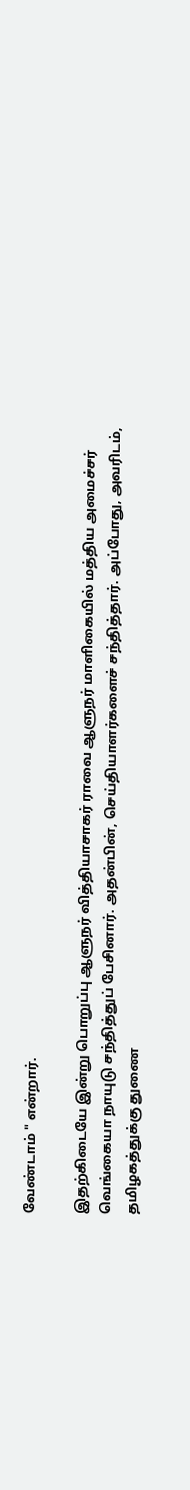வேண்டாம் " என்றார்.

இதற்கிடையே இன்று பொறுப்பு ஆளுநர் வித்தியாசாகர் ராவை ஆளுநர் மாளிகையில் மத்திய அமைச்சர் வெங்கையா நாயுடு சந்தித்துப் பேசினார். அதன்பின், செய்தியாளர்களைச் சந்தித்தார். அப்போது, அவரிடம், தமிழகத்துக்கு துணை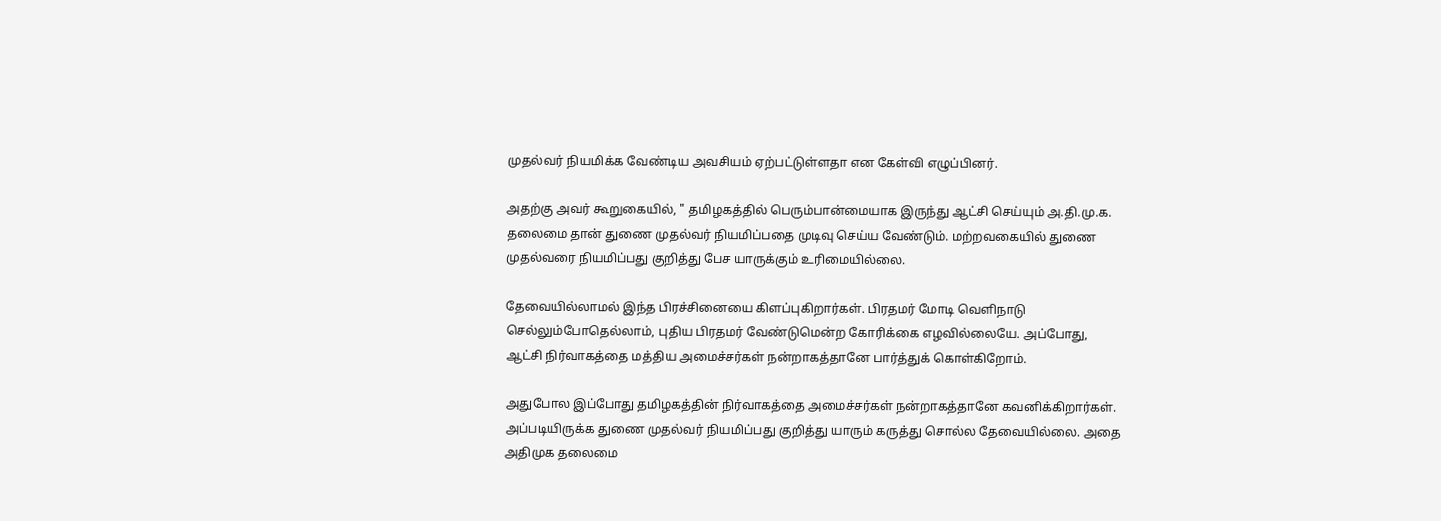முதல்வர் நியமிக்க வேண்டிய அவசியம் ஏற்பட்டுள்ளதா என கேள்வி எழுப்பினர்.

அதற்கு அவர் கூறுகையில், " தமிழகத்தில் பெரும்பான்மையாக இருந்து ஆட்சி செய்யும் அ.தி.மு.க. தலைமை தான் துணை முதல்வர் நியமிப்பதை முடிவு செய்ய வேண்டும். மற்றவகையில் துணை முதல்வரை நியமிப்பது குறித்து பேச யாருக்கும் உரிமையில்லை.

தேவையில்லாமல் இந்த பிரச்சினையை கிளப்புகிறார்கள். பிரதமர் மோடி வெளிநாடு செல்லும்போதெல்லாம், புதிய பிரதமர் வேண்டுமென்ற கோரிக்கை எழவில்லையே. அப்போது, ஆட்சி நிர்வாகத்தை மத்திய அமைச்சர்கள் நன்றாகத்தானே பார்த்துக் கொள்கிறோம்.

அதுபோல இப்போது தமிழகத்தின் நிர்வாகத்தை அமைச்சர்கள் நன்றாகத்தானே கவனிக்கிறார்கள். அப்படியிருக்க துணை முதல்வர் நியமிப்பது குறித்து யாரும் கருத்து சொல்ல தேவையில்லை. அதை அதிமுக தலைமை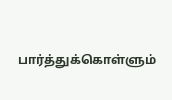பார்த்துக்கொள்ளும்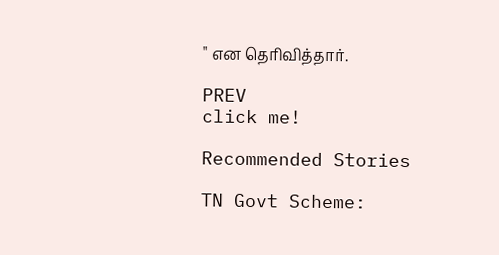" என தெரிவித்தார்.

PREV
click me!

Recommended Stories

TN Govt Scheme: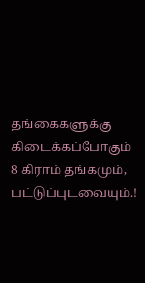தங்கைகளுக்கு கிடைக்கப்போகும் 8 கிராம் தங்கமும், பட்டுப்புடவையும்.!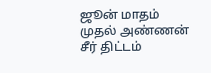ஜூன் மாதம் முதல் அண்ணன் சீர் திட்டம்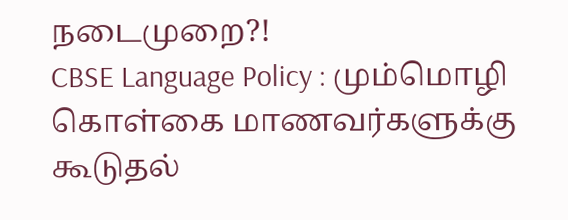நடைமுறை?!
CBSE Language Policy : மும்மொழி கொள்கை மாணவர்களுக்கு கூடுதல்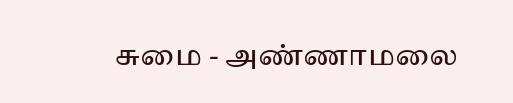சுமை - அண்ணாமலை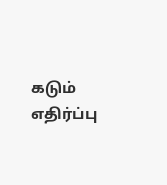கடும் எதிர்ப்பு